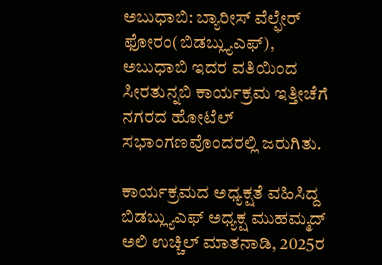ಅಬುಧಾಬಿ: ಬ್ಯಾರೀಸ್ ವೆಲ್ಫೇರ್ ಫೋರಂ(ಬಿಡಬ್ಲ್ಯುಎಫ್), ಅಬುಧಾಬಿ ಇದರ ವತಿಯಿಂದ ಸೀರತುನ್ನಬಿ ಕಾರ್ಯಕ್ರಮ ಇತ್ತೀಚೆಗೆ ನಗರದ ಹೋಟೆಲ್ ಸಭಾಂಗಣವೊಂದರಲ್ಲಿ ಜರುಗಿತು.

ಕಾರ್ಯಕ್ರಮದ ಅಧ್ಯಕ್ಷತೆ ವಹಿಸಿದ್ದ ಬಿಡಬ್ಲ್ಯುಎಫ್ ಅಧ್ಯಕ್ಷ ಮುಹಮ್ಮದ್ ಅಲಿ ಉಚ್ಚಿಲ್ ಮಾತನಾಡಿ, 2025ರ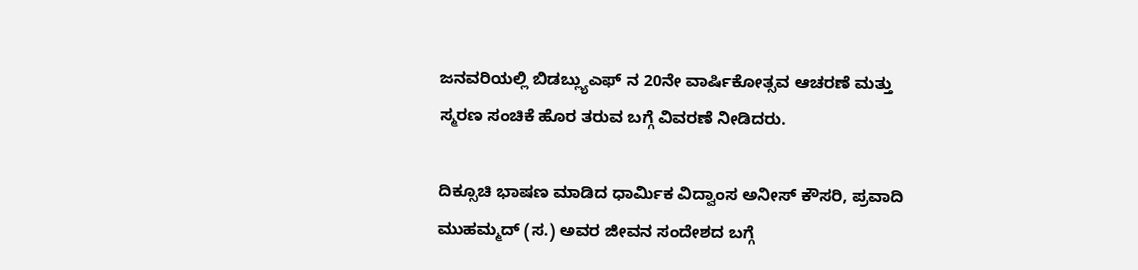ಜನವರಿಯಲ್ಲಿ ಬಿಡಬ್ಲ್ಯುಎಫ್ ನ 20ನೇ ವಾರ್ಷಿಕೋತ್ಸವ ಆಚರಣೆ ಮತ್ತು ಸ್ಮರಣ ಸಂಚಿಕೆ ಹೊರ ತರುವ ಬಗ್ಗೆ ವಿವರಣೆ ನೀಡಿದರು.

ದಿಕ್ಸೂಚಿ ಭಾಷಣ ಮಾಡಿದ ಧಾರ್ಮಿಕ ವಿದ್ವಾಂಸ ಅನೀಸ್ ಕೌಸರಿ, ಪ್ರವಾದಿ ಮುಹಮ್ಮದ್ (ಸ.) ಅವರ ಜೀವನ ಸಂದೇಶದ ಬಗ್ಗೆ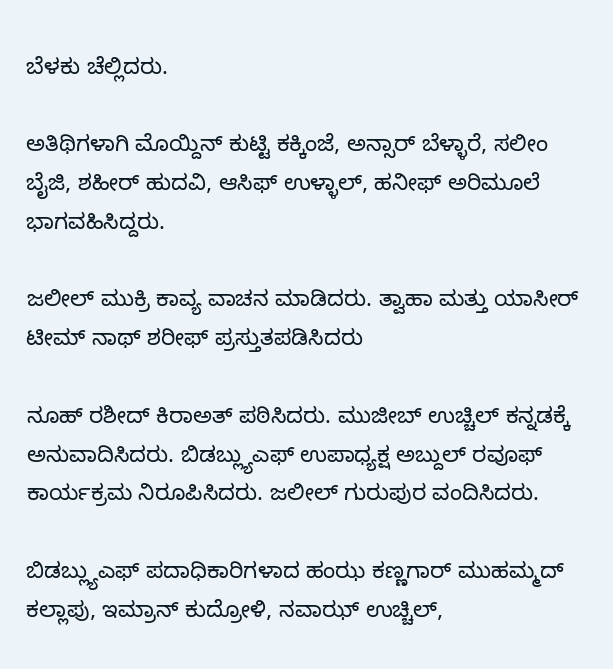ಬೆಳಕು ಚೆಲ್ಲಿದರು.

ಅತಿಥಿಗಳಾಗಿ ಮೊಯ್ದಿನ್ ಕುಟ್ಟಿ ಕಕ್ಕಿಂಜೆ, ಅನ್ಸಾರ್ ಬೆಳ್ಳಾರೆ, ಸಲೀಂ ಬೈಜಿ, ಶಹೀರ್ ಹುದವಿ, ಆಸಿಫ್ ಉಳ್ಳಾಲ್, ಹನೀಫ್ ಅರಿಮೂಲೆ ಭಾಗವಹಿಸಿದ್ದರು.

ಜಲೀಲ್ ಮುಕ್ರಿ ಕಾವ್ಯ ವಾಚನ ಮಾಡಿದರು. ತ್ವಾಹಾ ಮತ್ತು ಯಾಸೀರ್ ಟೀಮ್ ನಾಥ್ ಶರೀಫ್ ಪ್ರಸ್ತುತಪಡಿಸಿದರು

ನೂಹ್ ರಶೀದ್ ಕಿರಾಅತ್ ಪಠಿಸಿದರು. ಮುಜೀಬ್ ಉಚ್ಚಿಲ್ ಕನ್ನಡಕ್ಕೆ ಅನುವಾದಿಸಿದರು. ಬಿಡಬ್ಲ್ಯುಎಫ್ ಉಪಾಧ್ಯಕ್ಷ ಅಬ್ದುಲ್ ರವೂಫ್ ಕಾರ್ಯಕ್ರಮ ನಿರೂಪಿಸಿದರು. ಜಲೀಲ್ ಗುರುಪುರ ವಂದಿಸಿದರು.

ಬಿಡಬ್ಲ್ಯುಎಫ್ ಪದಾಧಿಕಾರಿಗಳಾದ ಹಂಝ ಕಣ್ಣಗಾರ್ ಮುಹಮ್ಮದ್ ಕಲ್ಲಾಪು, ಇಮ್ರಾನ್ ಕುದ್ರೋಳಿ, ನವಾಝ್ ಉಚ್ಚಿಲ್,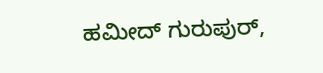ಹಮೀದ್ ಗುರುಪುರ್,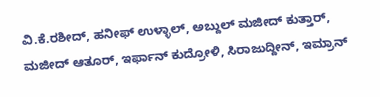ವಿ.ಕೆ.ರಶೀದ್, ಹನೀಫ್ ಉಳ್ಳಾಲ್, ಅಬ್ದುಲ್ ಮಜೀದ್ ಕುತ್ತಾರ್, ಮಜೀದ್ ಆತೂರ್, ಇರ್ಫಾನ್ ಕುದ್ರೋಳಿ, ಸಿರಾಜುದ್ದೀನ್, ಇಮ್ರಾನ್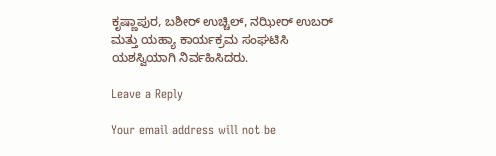ಕೃಷ್ಣಾಪುರ, ಬಶೀರ್ ಉಚ್ಚಿಲ್, ನಝೀರ್ ಉಬರ್ ಮತ್ತು ಯಹ್ಯಾ ಕಾರ್ಯಕ್ರಮ ಸಂಘಟಿಸಿ ಯಶಸ್ವಿಯಾಗಿ ನಿರ್ವಹಿಸಿದರು.

Leave a Reply

Your email address will not be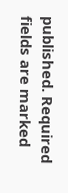published. Required fields are marked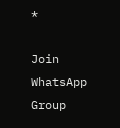*

Join WhatsApp Group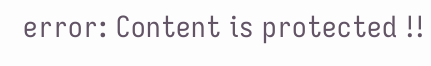error: Content is protected !!